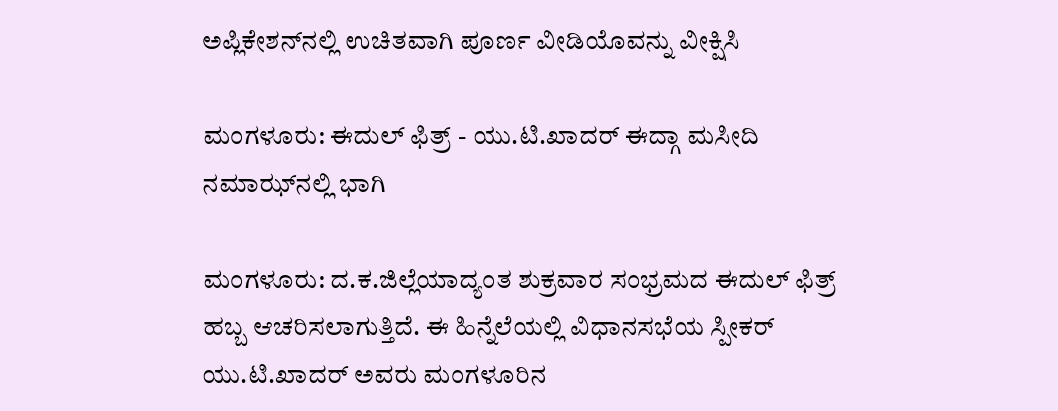ಅಪ್ಲಿಕೇಶನ್‌ನಲ್ಲಿ ಉಚಿತವಾಗಿ ಪೂರ್ಣ ವೀಡಿಯೊವನ್ನು ವೀಕ್ಷಿಸಿ

ಮಂಗಳೂರು: ಈದುಲ್ ಫಿತ್ರ್ - ಯು.ಟಿ.ಖಾದರ್ ಈದ್ಗಾ ಮಸೀದಿ ನಮಾಝ್‌ನಲ್ಲಿ ಭಾಗಿ

ಮಂಗಳೂರು: ದ.ಕ.ಜಿಲ್ಲೆಯಾದ್ಯಂತ ಶುಕ್ರವಾರ ಸಂಭ್ರಮದ ಈದುಲ್ ಫಿತ್ರ್ ಹಬ್ಬ ಆಚರಿಸಲಾಗುತ್ತಿದೆ. ಈ ಹಿನ್ನೆಲೆಯಲ್ಲಿ ವಿಧಾನಸಭೆಯ ಸ್ಪೀಕರ್ ಯು.ಟಿ.ಖಾದರ್ ಅವರು‌ ಮಂಗಳೂರಿನ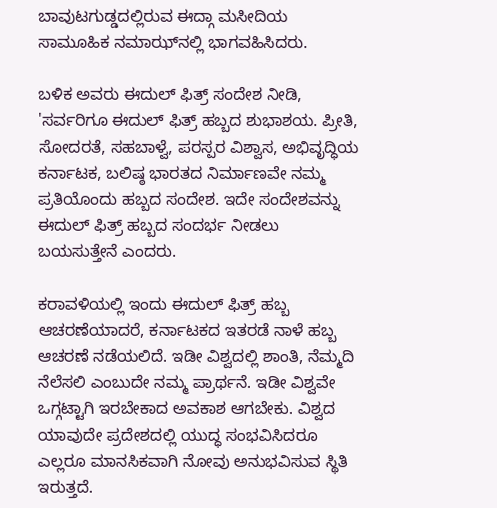ಬಾವುಟಗುಡ್ಡದಲ್ಲಿರುವ ಈದ್ಗಾ ಮಸೀದಿಯ ಸಾಮೂಹಿಕ ನಮಾಝ್‌ನಲ್ಲಿ ಭಾಗವಹಿಸಿದರು.

ಬಳಿಕ ಅವರು ಈದುಲ್ ಫಿತ್ರ್ ಸಂದೇಶ ನೀಡಿ, 'ಸರ್ವರಿಗೂ ಈದುಲ್ ಫಿತ್ರ್ ಹಬ್ಬದ ಶುಭಾಶಯ. ಪ್ರೀತಿ, ಸೋದರತೆ, ಸಹಬಾಳ್ವೆ, ಪರಸ್ಪರ ವಿಶ್ವಾಸ, ಅಭಿವೃದ್ಧಿಯ ಕರ್ನಾಟಕ, ಬಲಿಷ್ಠ ಭಾರತದ ನಿರ್ಮಾಣವೇ ನಮ್ಮ ಪ್ರತಿಯೊಂದು ಹಬ್ಬದ ಸಂದೇಶ. ಇದೇ ಸಂದೇಶವನ್ನು ಈದುಲ್ ಫಿತ್ರ್ ಹಬ್ಬದ ಸಂದರ್ಭ ನೀಡಲು ಬಯಸುತ್ತೇನೆ ಎಂದರು.

ಕರಾವಳಿಯಲ್ಲಿ ಇಂದು ಈದುಲ್ ಫಿತ್ರ್ ಹಬ್ಬ ಆಚರಣೆಯಾದರೆ, ಕರ್ನಾಟಕದ ಇತರಡೆ ನಾಳೆ ಹಬ್ಬ ಆಚರಣೆ ನಡೆಯಲಿದೆ. ಇಡೀ ವಿಶ್ವದಲ್ಲಿ ಶಾಂತಿ, ನೆಮ್ಮದಿ ನೆಲೆಸಲಿ ಎಂಬುದೇ ನಮ್ಮ ಪ್ರಾರ್ಥನೆ. ಇಡೀ ವಿಶ್ವವೇ ಒಗ್ಗಟ್ಟಾಗಿ ಇರಬೇಕಾದ ಅವಕಾಶ ಆಗಬೇಕು. ವಿಶ್ವದ ಯಾವುದೇ ಪ್ರದೇಶದಲ್ಲಿ ಯುದ್ಧ ಸಂಭವಿಸಿದರೂ ಎಲ್ಲರೂ ಮಾನಸಿಕವಾಗಿ ನೋವು ಅನುಭವಿಸುವ ಸ್ಥಿತಿ ಇರುತ್ತದೆ.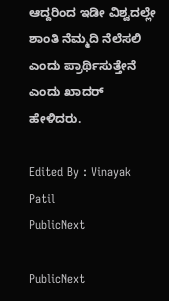ಆದ್ದರಿಂದ ಇಡೀ ವಿಶ್ವದಲ್ಲೇ ಶಾಂತಿ ನೆಮ್ಮದಿ ನೆಲೆಸಲಿ ಎಂದು ಪ್ರಾರ್ಥಿಸುತ್ತೇನೆ ಎಂದು ಖಾದರ್ ಹೇಳಿದರು.

Edited By : Vinayak Patil
PublicNext

PublicNext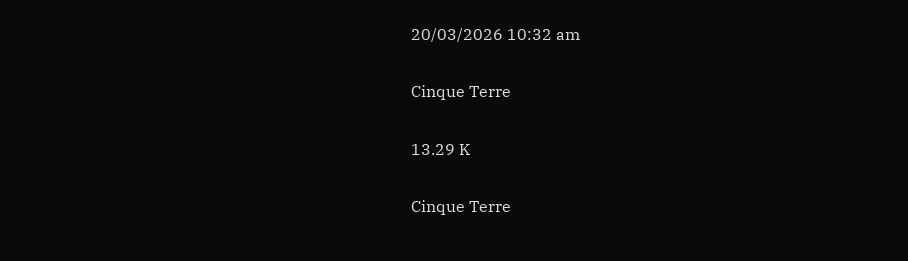20/03/2026 10:32 am

Cinque Terre

13.29 K

Cinque Terre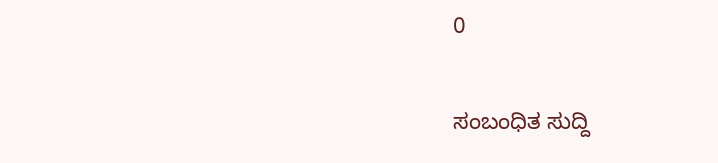0

ಸಂಬಂಧಿತ ಸುದ್ದಿ